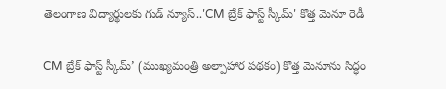తెలంగాణ విద్యార్థులకు గుడ్ న్యూస్..'CM బ్రేక్ ఫాస్ట్ స్కీమ్' కొత్త మెనూ రెడీ

CM బ్రేక్ ఫాస్ట్ స్కీమ్’ (ముఖ్యమంత్రి అల్పాహార పథకం) కొత్త మెనూను సిద్ధం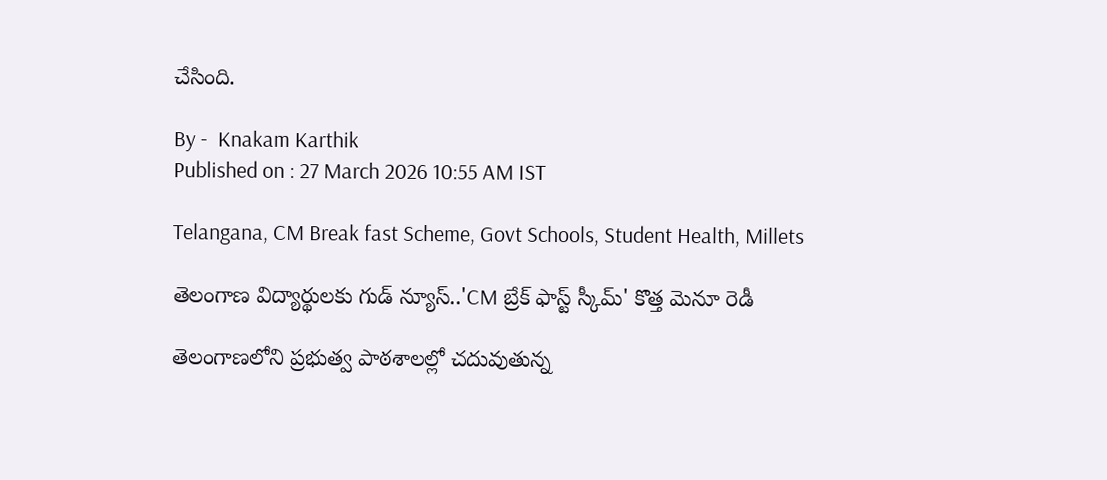చేసింది.

By -  Knakam Karthik
Published on : 27 March 2026 10:55 AM IST

Telangana, CM Break fast Scheme, Govt Schools, Student Health, Millets

తెలంగాణ విద్యార్థులకు గుడ్ న్యూస్..'CM బ్రేక్ ఫాస్ట్ స్కీమ్' కొత్త మెనూ రెడీ

తెలంగాణలోని ప్రభుత్వ పాఠశాలల్లో చదువుతున్న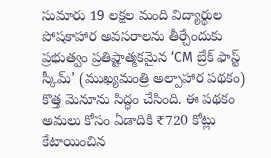సుమారు 19 లక్షల మంది విద్యార్థుల పోషకాహార అవసరాలను తీర్చేందుకు ప్రభుత్వం ప్రతిష్టాత్మకమైన ‘CM బ్రేక్ ఫాస్ట్ స్కీమ్’ (ముఖ్యమంత్రి అల్పాహార పథకం) కొత్త మెనూను సిద్ధం చేసింది. ఈ పథకం అమలు కోసం ఏడాదికి ₹720 కోట్లు కేటాయించిన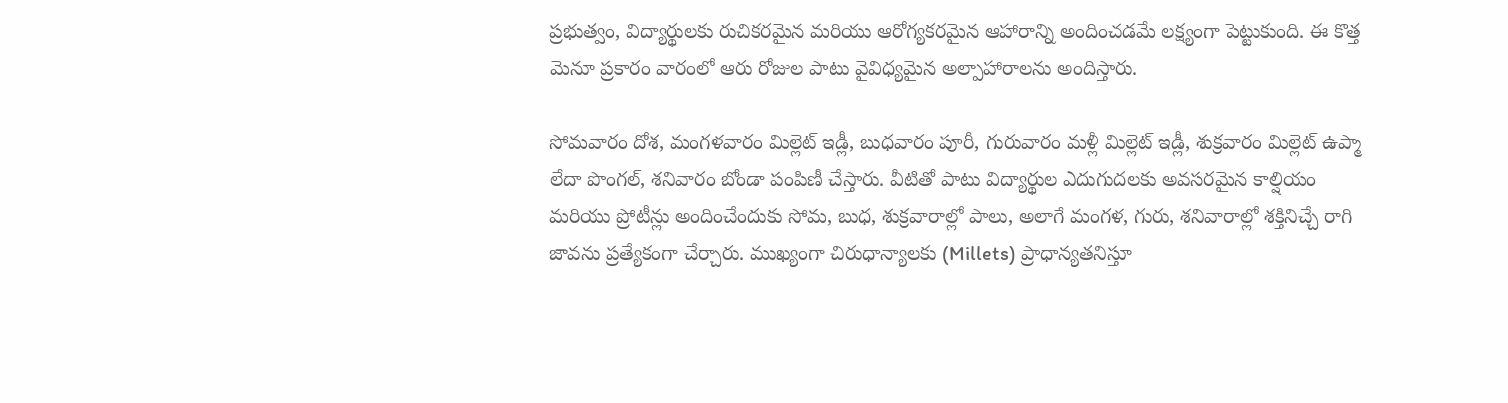ప్రభుత్వం, విద్యార్థులకు రుచికరమైన మరియు ఆరోగ్యకరమైన ఆహారాన్ని అందించడమే లక్ష్యంగా పెట్టుకుంది. ఈ కొత్త మెనూ ప్రకారం వారంలో ఆరు రోజుల పాటు వైవిధ్యమైన అల్పాహారాలను అందిస్తారు.

సోమవారం దోశ, మంగళవారం మిల్లెట్ ఇడ్లీ, బుధవారం పూరీ, గురువారం మళ్లీ మిల్లెట్ ఇడ్లీ, శుక్రవారం మిల్లెట్ ఉప్మా లేదా పొంగల్, శనివారం బోండా పంపిణీ చేస్తారు. వీటితో పాటు విద్యార్థుల ఎదుగుదలకు అవసరమైన కాల్షియం మరియు ప్రోటీన్లు అందించేందుకు సోమ, బుధ, శుక్రవారాల్లో పాలు, అలాగే మంగళ, గురు, శనివారాల్లో శక్తినిచ్చే రాగి జావను ప్రత్యేకంగా చేర్చారు. ముఖ్యంగా చిరుధాన్యాలకు (Millets) ప్రాధాన్యతనిస్తూ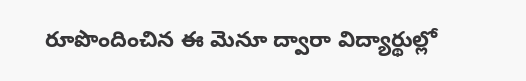రూపొందించిన ఈ మెనూ ద్వారా విద్యార్థుల్లో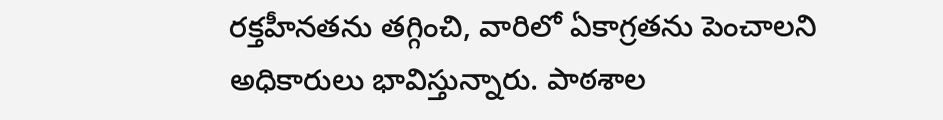రక్తహీనతను తగ్గించి, వారిలో ఏకాగ్రతను పెంచాలని అధికారులు భావిస్తున్నారు. పాఠశాల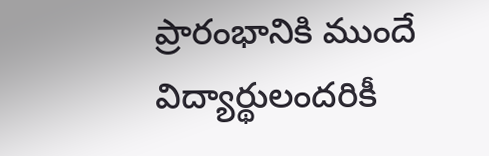ప్రారంభానికి ముందే విద్యార్థులందరికీ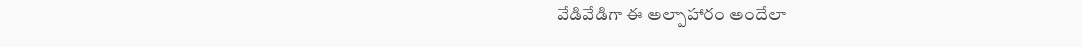వేడివేడిగా ఈ అల్పాహారం అందేలా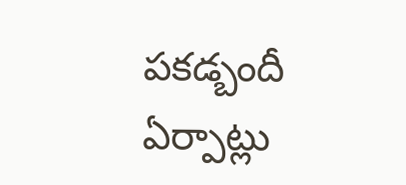పకడ్బందీ ఏర్పాట్లు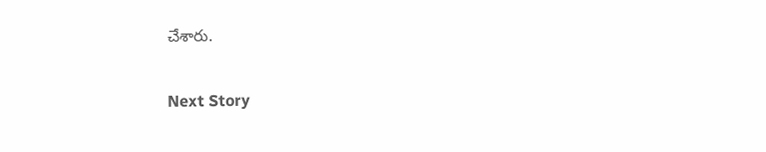చేశారు.

Next Story